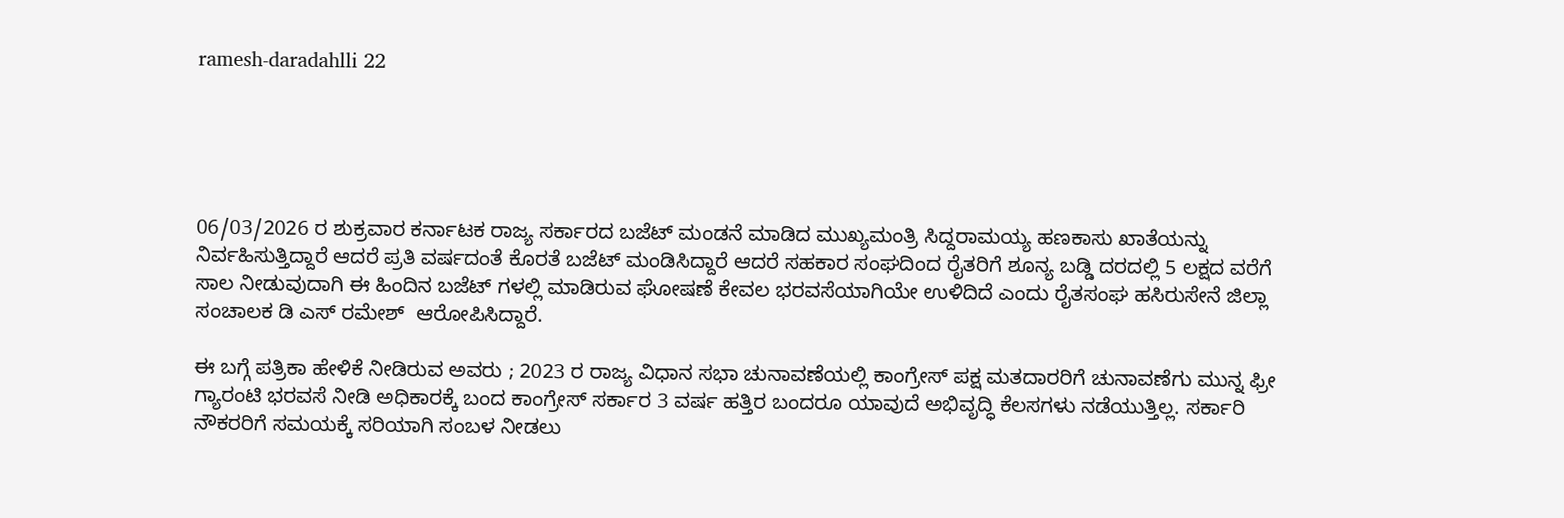ramesh-daradahlli 22





06/03/2026 ರ ಶುಕ್ರವಾರ ಕರ್ನಾಟಕ ರಾಜ್ಯ ಸರ್ಕಾರದ ಬಜೆಟ್ ಮಂಡನೆ ಮಾಡಿದ ಮುಖ್ಯಮಂತ್ರಿ ಸಿದ್ದರಾಮಯ್ಯ ಹಣಕಾಸು ಖಾತೆಯನ್ನು ನಿರ್ವಹಿಸುತ್ತಿದ್ದಾರೆ ಆದರೆ ಪ್ರತಿ ವರ್ಷದಂತೆ ಕೊರತೆ ಬಜೆಟ್ ಮಂಡಿಸಿದ್ದಾರೆ ಆದರೆ ಸಹಕಾರ ಸಂಘದಿಂದ ರೈತರಿಗೆ ಶೂನ್ಯ ಬಡ್ಡಿ ದರದಲ್ಲಿ 5 ಲಕ್ಷದ ವರೆಗೆ ಸಾಲ ನೀಡುವುದಾಗಿ ಈ ಹಿಂದಿನ ಬಜೆಟ್ ಗಳಲ್ಲಿ ಮಾಡಿರುವ ಘೋಷಣೆ ಕೇವಲ ಭರವಸೆಯಾಗಿಯೇ ಉಳಿದಿದೆ ಎಂದು ರೈತಸಂಘ ಹಸಿರುಸೇನೆ ಜಿಲ್ಲಾ ಸಂಚಾಲಕ ಡಿ ಎಸ್ ರಮೇಶ್  ಆರೋಪಿಸಿದ್ದಾರೆ.

ಈ ಬಗ್ಗೆ ಪತ್ರಿಕಾ ಹೇಳಿಕೆ ನೀಡಿರುವ ಅವರು ; 2023 ರ ರಾಜ್ಯ ವಿಧಾನ ಸಭಾ ಚುನಾವಣೆಯಲ್ಲಿ ಕಾಂಗ್ರೇಸ್ ಪಕ್ಷ ಮತದಾರರಿಗೆ ಚುನಾವಣೆಗು ಮುನ್ನ ಫ್ರೀ ಗ್ಯಾರಂಟಿ ಭರವಸೆ ನೀಡಿ ಅಧಿಕಾರಕ್ಕೆ ಬಂದ ಕಾಂಗ್ರೇಸ್ ಸರ್ಕಾರ 3 ವರ್ಷ ಹತ್ತಿರ ಬಂದರೂ ಯಾವುದೆ ಅಭಿವೃದ್ಧಿ ಕೆಲಸಗಳು ನಡೆಯುತ್ತಿಲ್ಲ. ಸರ್ಕಾರಿ ನೌಕರರಿಗೆ ಸಮಯಕ್ಕೆ ಸರಿಯಾಗಿ ಸಂಬಳ ನೀಡಲು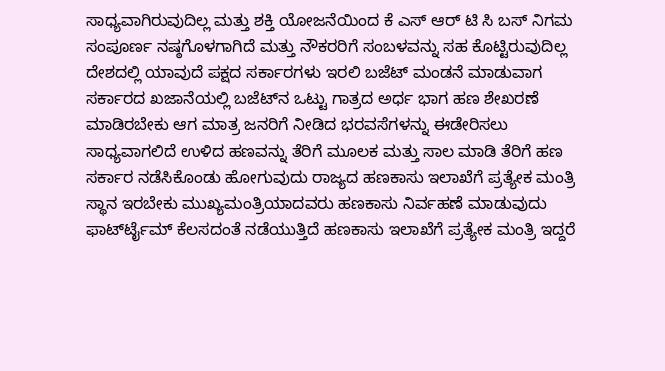ಸಾಧ್ಯವಾಗಿರುವುದಿಲ್ಲ ಮತ್ತು ಶಕ್ತಿ ಯೋಜನೆಯಿಂದ ಕೆ ಎಸ್ ಆರ್ ಟಿ ಸಿ ಬಸ್ ನಿಗಮ ಸಂಪೂರ್ಣ ನಷ್ಠಗೊಳಗಾಗಿದೆ ಮತ್ತು ನೌಕರರಿಗೆ ಸಂಬಳವನ್ನು ಸಹ ಕೊಟ್ಟಿರುವುದಿಲ್ಲ ದೇಶದಲ್ಲಿ ಯಾವುದೆ ಪಕ್ಷದ ಸರ್ಕಾರಗಳು ಇರಲಿ ಬಜೆಟ್ ಮಂಡನೆ ಮಾಡುವಾಗ ಸರ್ಕಾರದ ಖಜಾನೆಯಲ್ಲಿ ಬಜೆಟ್‍ನ ಒಟ್ಟು ಗಾತ್ರದ ಅರ್ಧ ಭಾಗ ಹಣ ಶೇಖರಣೆ ಮಾಡಿರಬೇಕು ಆಗ ಮಾತ್ರ ಜನರಿಗೆ ನೀಡಿದ ಭರವಸೆಗಳನ್ನು ಈಡೇರಿಸಲು ಸಾಧ್ಯವಾಗಲಿದೆ ಉಳಿದ ಹಣವನ್ನು ತೆರಿಗೆ ಮೂಲಕ ಮತ್ತು ಸಾಲ ಮಾಡಿ ತೆರಿಗೆ ಹಣ ಸರ್ಕಾರ ನಡೆಸಿಕೊಂಡು ಹೋಗುವುದು ರಾಜ್ಯದ ಹಣಕಾಸು ಇಲಾಖೆಗೆ ಪ್ರತ್ಯೇಕ ಮಂತ್ರಿ ಸ್ಥಾನ ಇರಬೇಕು ಮುಖ್ಯಮಂತ್ರಿಯಾದವರು ಹಣಕಾಸು ನಿರ್ವಹಣೆ ಮಾಡುವುದು ಫಾರ್ಟ್‍ಟೈಮ್ ಕೆಲಸದಂತೆ ನಡೆಯುತ್ತಿದೆ ಹಣಕಾಸು ಇಲಾಖೆಗೆ ಪ್ರತ್ಯೇಕ ಮಂತ್ರಿ ಇದ್ದರೆ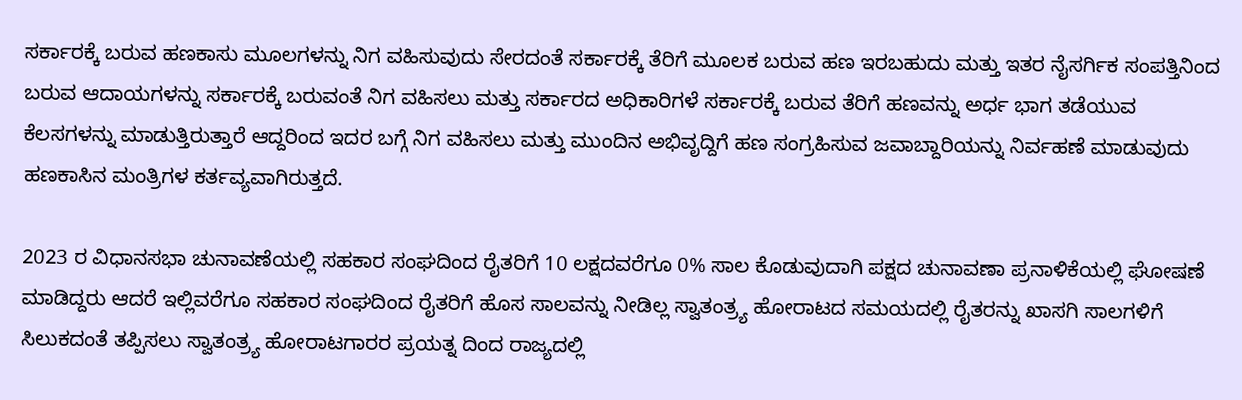ಸರ್ಕಾರಕ್ಕೆ ಬರುವ ಹಣಕಾಸು ಮೂಲಗಳನ್ನು ನಿಗ ವಹಿಸುವುದು ಸೇರದಂತೆ ಸರ್ಕಾರಕ್ಕೆ ತೆರಿಗೆ ಮೂಲಕ ಬರುವ ಹಣ ಇರಬಹುದು ಮತ್ತು ಇತರ ನೈಸರ್ಗಿಕ ಸಂಪತ್ತಿನಿಂದ ಬರುವ ಆದಾಯಗಳನ್ನು ಸರ್ಕಾರಕ್ಕೆ ಬರುವಂತೆ ನಿಗ ವಹಿಸಲು ಮತ್ತು ಸರ್ಕಾರದ ಅಧಿಕಾರಿಗಳೆ ಸರ್ಕಾರಕ್ಕೆ ಬರುವ ತೆರಿಗೆ ಹಣವನ್ನು ಅರ್ಧ ಭಾಗ ತಡೆಯುವ ಕೆಲಸಗಳನ್ನು ಮಾಡುತ್ತಿರುತ್ತಾರೆ ಆದ್ದರಿಂದ ಇದರ ಬಗ್ಗೆ ನಿಗ ವಹಿಸಲು ಮತ್ತು ಮುಂದಿನ ಅಭಿವೃದ್ದಿಗೆ ಹಣ ಸಂಗ್ರಹಿಸುವ ಜವಾಬ್ದಾರಿಯನ್ನು ನಿರ್ವಹಣೆ ಮಾಡುವುದು ಹಣಕಾಸಿನ ಮಂತ್ರಿಗಳ ಕರ್ತವ್ಯವಾಗಿರುತ್ತದೆ.

2023 ರ ವಿಧಾನಸಭಾ ಚುನಾವಣೆಯಲ್ಲಿ ಸಹಕಾರ ಸಂಘದಿಂದ ರೈತರಿಗೆ 10 ಲಕ್ಷದವರೆಗೂ 0% ಸಾಲ ಕೊಡುವುದಾಗಿ ಪಕ್ಷದ ಚುನಾವಣಾ ಪ್ರನಾಳಿಕೆಯಲ್ಲಿ ಘೋಷಣೆ ಮಾಡಿದ್ದರು ಆದರೆ ಇಲ್ಲಿವರೆಗೂ ಸಹಕಾರ ಸಂಘದಿಂದ ರೈತರಿಗೆ ಹೊಸ ಸಾಲವನ್ನು ನೀಡಿಲ್ಲ ಸ್ವಾತಂತ್ರ್ಯ ಹೋರಾಟದ ಸಮಯದಲ್ಲಿ ರೈತರನ್ನು ಖಾಸಗಿ ಸಾಲಗಳಿಗೆ ಸಿಲುಕದಂತೆ ತಪ್ಪಿಸಲು ಸ್ವಾತಂತ್ರ್ಯ ಹೋರಾಟಗಾರರ ಪ್ರಯತ್ನ ದಿಂದ ರಾಜ್ಯದಲ್ಲಿ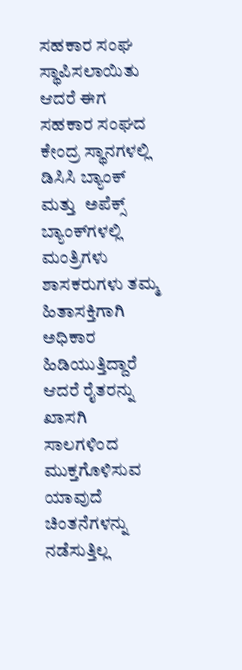ಸಹಕಾರ ಸಂಘ ಸ್ಥಾಪಿಸಲಾಯಿತು ಆದರೆ ಈಗ ಸಹಕಾರ ಸಂಘದ ಕೇಂದ್ರ ಸ್ಥಾನಗಳಲ್ಲಿ ಡಿಸಿಸಿ ಬ್ಯಾಂಕ್ ಮತ್ತು  ಅಪೆಕ್ಸ್ ಬ್ಯಾಂಕ್‍ಗಳಲ್ಲಿ ಮಂತ್ರಿಗಳು ಶಾಸಕರುಗಳು ತಮ್ಮ ಹಿತಾಸಕ್ತಿಗಾಗಿ ಅಧಿಕಾರ ಹಿಡಿಯುತ್ತಿದ್ದಾರೆ ಆದರೆ ರೈತರನ್ನು ಖಾಸಗಿ ಸಾಲಗಳಿಂದ ಮುಕ್ತಗೊಳಿಸುವ ಯಾವುದೆ ಚಿಂತನೆಗಳನ್ನು ನಡೆಸುತ್ತಿಲ್ಲ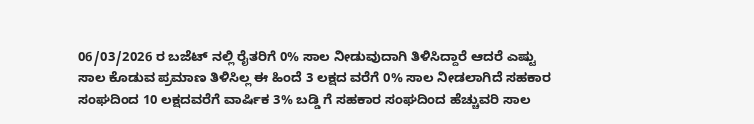06/03/2026 ರ ಬಜೆಟ್ ನಲ್ಲಿ ರೈತರಿಗೆ 0% ಸಾಲ ನೀಡುವುದಾಗಿ ತಿಳಿಸಿದ್ದಾರೆ ಆದರೆ ಎಷ್ಟು ಸಾಲ ಕೊಡುವ ಪ್ರಮಾಣ ತಿಳಿಸಿಲ್ಲ ಈ ಹಿಂದೆ 3 ಲಕ್ಷದ ವರೆಗೆ 0% ಸಾಲ ನೀಡಲಾಗಿದೆ ಸಹಕಾರ ಸಂಘದಿಂದ 10 ಲಕ್ಷದವರೆಗೆ ವಾರ್ಷಿಕ 3% ಬಡ್ಡಿ ಗೆ ಸಹಕಾರ ಸಂಘದಿಂದ ಹೆಚ್ಚುವರಿ ಸಾಲ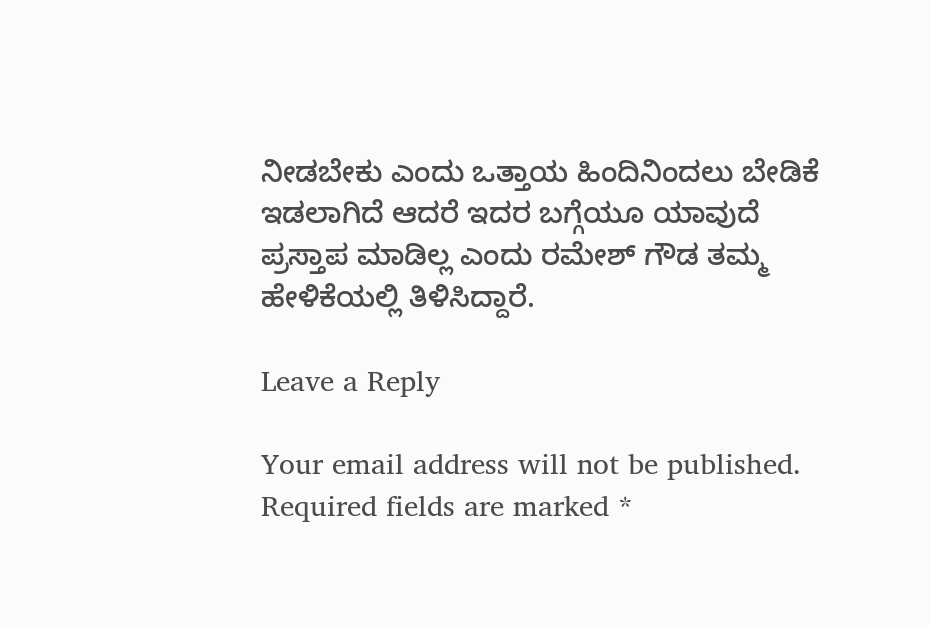ನೀಡಬೇಕು ಎಂದು ಒತ್ತಾಯ ಹಿಂದಿನಿಂದಲು ಬೇಡಿಕೆ ಇಡಲಾಗಿದೆ ಆದರೆ ಇದರ ಬಗ್ಗೆಯೂ ಯಾವುದೆ ಪ್ರಸ್ತಾಪ ಮಾಡಿಲ್ಲ ಎಂದು ರಮೇಶ್ ಗೌಡ ತಮ್ಮ ಹೇಳಿಕೆಯಲ್ಲಿ ತಿಳಿಸಿದ್ದಾರೆ.

Leave a Reply

Your email address will not be published. Required fields are marked *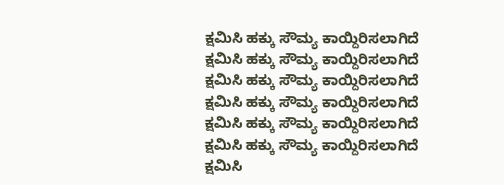ಕ್ಷಮಿಸಿ ಹಕ್ಕು ಸೌಮ್ಯ ಕಾಯ್ದಿರಿಸಲಾಗಿದೆ
ಕ್ಷಮಿಸಿ ಹಕ್ಕು ಸೌಮ್ಯ ಕಾಯ್ದಿರಿಸಲಾಗಿದೆ
ಕ್ಷಮಿಸಿ ಹಕ್ಕು ಸೌಮ್ಯ ಕಾಯ್ದಿರಿಸಲಾಗಿದೆ
ಕ್ಷಮಿಸಿ ಹಕ್ಕು ಸೌಮ್ಯ ಕಾಯ್ದಿರಿಸಲಾಗಿದೆ
ಕ್ಷಮಿಸಿ ಹಕ್ಕು ಸೌಮ್ಯ ಕಾಯ್ದಿರಿಸಲಾಗಿದೆ
ಕ್ಷಮಿಸಿ ಹಕ್ಕು ಸೌಮ್ಯ ಕಾಯ್ದಿರಿಸಲಾಗಿದೆ
ಕ್ಷಮಿಸಿ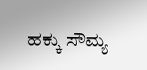ಹಕ್ಕು ಸೌಮ್ಯ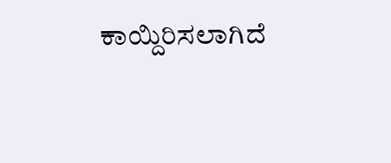ಕಾಯ್ದಿರಿಸಲಾಗಿದೆ